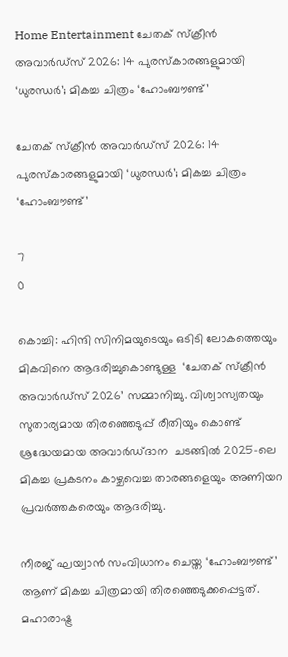Home Entertainment ചേതക് സ്ക്രീന്‍ അവാര്‍ഡ്സ് 2026: 14 പുരസ്കാരങ്ങളുമായി ‘ധുരന്ധര്‍’; മികച്ച ചിത്രം ‘ഹോംബൗണ്ട്’

ചേതക് സ്ക്രീന്‍ അവാര്‍ഡ്സ് 2026: 14 പുരസ്കാരങ്ങളുമായി ‘ധുരന്ധര്‍’; മികച്ച ചിത്രം ‘ഹോംബൗണ്ട്’

7
0

കൊച്ചി: ഹിന്ദി സിനിമയുടെയും ഒടിടി ലോകത്തെയും മികവിനെ ആദരിച്ചുകൊണ്ടുള്ള  ‘ചേതക് സ്ക്രീന്‍ അവാര്‍ഡ്സ് 2026’ സമ്മാനിച്ചു. വിശ്വാസ്യതയും സുതാര്യമായ തിരഞ്ഞെടുപ്പ് രീതിയും കൊണ്ട് ശ്രദ്ധേയമായ അവാര്‍ഡ്ദാന  ചടങ്ങില്‍ 2025-ലെ മികച്ച പ്രകടനം കാഴ്ചവെച്ച താരങ്ങളെയും അണിയറ പ്രവര്‍ത്തകരെയും ആദരിച്ചു.

നീരജ് ഘയ്വാന്‍ സംവിധാനം ചെയ്ത ‘ഹോംബൗണ്ട്’ ആണ് മികച്ച ചിത്രമായി തിരഞ്ഞെടുക്കപ്പെട്ടത്. മഹാരാഷ്ട്ര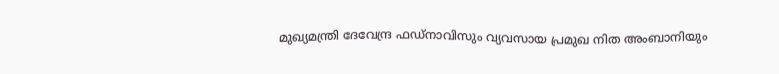മുഖ്യമന്ത്രി ദേവേന്ദ്ര ഫഡ്നാവിസും വ്യവസായ പ്രമുഖ നിത അംബാനിയും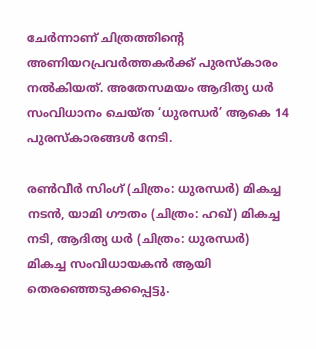ചേര്‍ന്നാണ് ചിത്രത്തിന്‍റെ അണിയറപ്രവര്‍ത്തകര്‍ക്ക് പുരസ്കാരം നല്‍കിയത്. അതേസമയം ആദിത്യ ധര്‍ സംവിധാനം ചെയ്ത ‘ധുരന്ധര്‍’ ആകെ 14 പുരസ്കാരങ്ങള്‍ നേടി.

രണ്‍വീര്‍ സിംഗ് (ചിത്രം: ധുരന്ധര്‍) മികച്ച നടന്‍, യാമി ഗൗതം (ചിത്രം: ഹഖ്) മികച്ച നടി, ആദിത്യ ധര്‍ (ചിത്രം: ധുരന്ധര്‍) മികച്ച സംവിധായകന്‍ ആയി തെരഞ്ഞെടുക്കപ്പെട്ടു.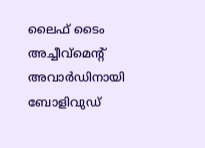ലൈഫ് ടൈം അച്ചീവ്മെന്‍റ് അവാര്‍ഡിനായി ബോളിവുഡ്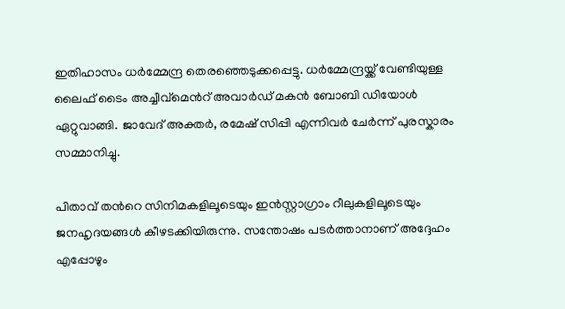ഇതിഹാസം ധര്‍മ്മേന്ദ്ര തെരഞ്ഞെടുക്കപ്പെട്ടു. ധര്‍മ്മേന്ദ്രയ്ക്ക് വേണ്ടിയുള്ള ലൈഫ് ടൈം അച്ചീവ്മെന്‍റ് അവാര്‍ഡ് മകന്‍ ബോബി ഡിയോള്‍ ഏറ്റുവാങ്ങി. ജാവേദ് അക്തര്‍, രമേഷ് സിപ്പി എന്നിവര്‍ ചേര്‍ന്ന് പുരസ്കാരം സമ്മാനിച്ചു.

പിതാവ് തന്‍റെ സിനിമകളിലൂടെയും ഇന്‍സ്റ്റാഗ്രാം റീലുകളിലൂടെയും ജനഹൃദയങ്ങള്‍ കീഴടക്കിയിരുന്നു. സന്തോഷം പടര്‍ത്താനാണ് അദ്ദേഹം എപ്പോഴും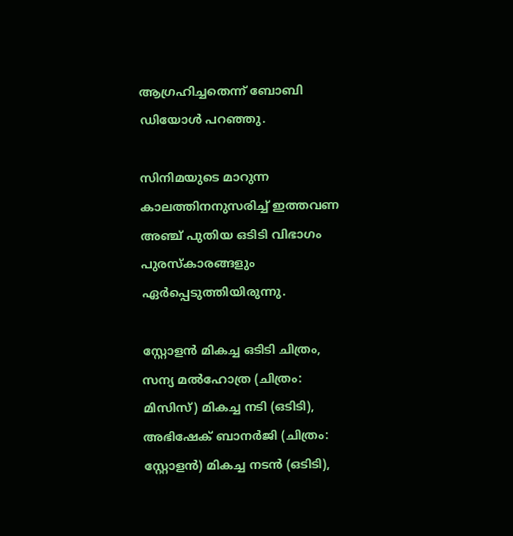ആഗ്രഹിച്ചതെന്ന് ബോബി ഡിയോള്‍ പറഞ്ഞു.

സിനിമയുടെ മാറുന്ന കാലത്തിനനുസരിച്ച് ഇത്തവണ അഞ്ച് പുതിയ ഒടിടി വിഭാഗം പുരസ്കാരങ്ങളും ഏര്‍പ്പെടുത്തിയിരുന്നു.

സ്റ്റോളന്‍ മികച്ച ഒടിടി ചിത്രം, സന്യ മല്‍ഹോത്ര (ചിത്രം: മിസിസ്) മികച്ച നടി (ഒടിടി), അഭിഷേക് ബാനര്‍ജി (ചിത്രം: സ്റ്റോളന്‍) മികച്ച നടന്‍ (ഒടിടി),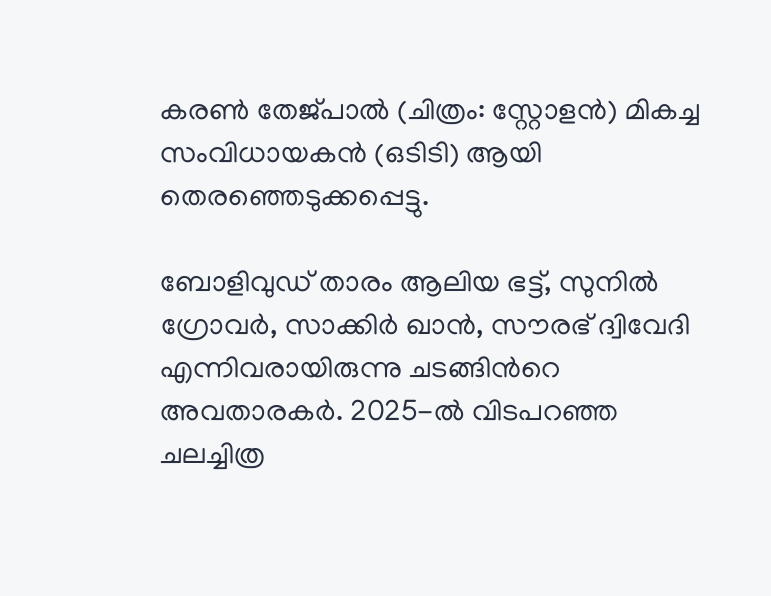കരണ്‍ തേജ്പാല്‍ (ചിത്രം: സ്റ്റോളന്‍) മികച്ച സംവിധായകന്‍ (ഒടിടി) ആയി തെരഞ്ഞെടുക്കപ്പെട്ടു.

ബോളിവുഡ് താരം ആലിയ ഭട്ട്, സുനില്‍ ഗ്രോവര്‍, സാക്കിര്‍ ഖാന്‍, സൗരഭ് ദ്വിവേദി എന്നിവരായിരുന്നു ചടങ്ങിന്‍റെ അവതാരകര്‍. 2025-ല്‍ വിടപറഞ്ഞ ചലച്ചിത്ര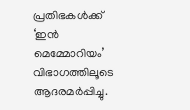പ്രതിഭകള്‍ക്ക് ‘ഇന്‍ മെമ്മോറിയം’ വിഭാഗത്തിലൂടെ ആദരമര്‍പ്പിച്ചു.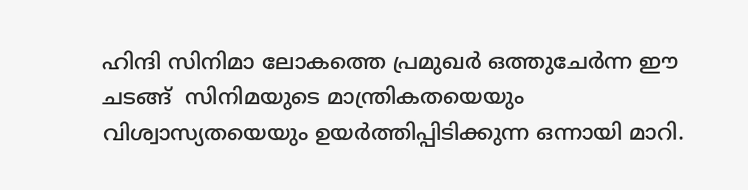ഹിന്ദി സിനിമാ ലോകത്തെ പ്രമുഖര്‍ ഒത്തുചേര്‍ന്ന ഈ ചടങ്ങ്  സിനിമയുടെ മാന്ത്രികതയെയും വിശ്വാസ്യതയെയും ഉയര്‍ത്തിപ്പിടിക്കുന്ന ഒന്നായി മാറി.